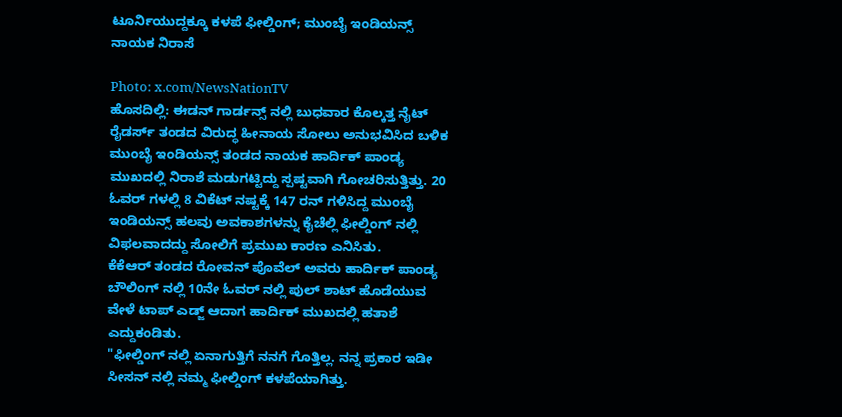ಟೂರ್ನಿಯುದ್ದಕ್ಕೂ ಕಳಪೆ ಫೀಲ್ಡಿಂಗ್; ಮುಂಬೈ ಇಂಡಿಯನ್ಸ್ ನಾಯಕ ನಿರಾಸೆ

Photo: x.com/NewsNationTV
ಹೊಸದಿಲ್ಲಿ: ಈಡನ್ ಗಾರ್ಡನ್ಸ್ ನಲ್ಲಿ ಬುಧವಾರ ಕೊಲ್ಕತ್ತ ನೈಟ್ ರೈಡರ್ಸ್ ತಂಡದ ವಿರುದ್ಧ ಹೀನಾಯ ಸೋಲು ಅನುಭವಿಸಿದ ಬಳಿಕ ಮುಂಬೈ ಇಂಡಿಯನ್ಸ್ ತಂಡದ ನಾಯಕ ಹಾರ್ದಿಕ್ ಪಾಂಡ್ಯ ಮುಖದಲ್ಲಿ ನಿರಾಶೆ ಮಡುಗಟ್ಟಿದ್ದು ಸ್ಪಷ್ಟವಾಗಿ ಗೋಚರಿಸುತ್ತಿತ್ತು. 20 ಓವರ್ ಗಳಲ್ಲಿ 8 ವಿಕೆಟ್ ನಷ್ಟಕ್ಕೆ 147 ರನ್ ಗಳಿಸಿದ್ದ ಮುಂಬೈ ಇಂಡಿಯನ್ಸ್ ಹಲವು ಅವಕಾಶಗಳನ್ನು ಕೈಚೆಲ್ಲಿ ಫೀಲ್ಡಿಂಗ್ ನಲ್ಲಿ ವಿಫಲವಾದದ್ದು ಸೋಲಿಗೆ ಪ್ರಮುಖ ಕಾರಣ ಎನಿಸಿತು.
ಕೆಕೆಆರ್ ತಂಡದ ರೋವನ್ ಪೊವೆಲ್ ಅವರು ಹಾರ್ದಿಕ್ ಪಾಂಡ್ಯ ಬೌಲಿಂಗ್ ನಲ್ಲಿ 10ನೇ ಓವರ್ ನಲ್ಲಿ ಪುಲ್ ಶಾಟ್ ಹೊಡೆಯುವ ವೇಳೆ ಟಾಪ್ ಎಡ್ಜ್ ಆದಾಗ ಹಾರ್ದಿಕ್ ಮುಖದಲ್ಲಿ ಹತಾಶೆ ಎದ್ದುಕಂಡಿತು.
"ಫೀಲ್ಡಿಂಗ್ ನಲ್ಲಿ ಏನಾಗುತ್ತಿಗೆ ನನಗೆ ಗೊತ್ತಿಲ್ಲ. ನನ್ನ ಪ್ರಕಾರ ಇಡೀ ಸೀಸನ್ ನಲ್ಲಿ ನಮ್ಮ ಫೀಲ್ಡಿಂಗ್ ಕಳಪೆಯಾಗಿತ್ತು.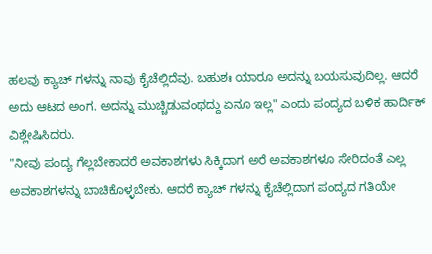ಹಲವು ಕ್ಯಾಚ್ ಗಳನ್ನು ನಾವು ಕೈಚೆಲ್ಲಿದೆವು. ಬಹುಶಃ ಯಾರೂ ಅದನ್ನು ಬಯಸುವುದಿಲ್ಲ. ಆದರೆ ಅದು ಆಟದ ಅಂಗ. ಅದನ್ನು ಮುಚ್ಚಿಡುವಂಥದ್ದು ಏನೂ ಇಲ್ಲ" ಎಂದು ಪಂದ್ಯದ ಬಳಿಕ ಹಾರ್ದಿಕ್ ವಿಶ್ಲೇಷಿಸಿದರು.
"ನೀವು ಪಂದ್ಯ ಗೆಲ್ಲಬೇಕಾದರೆ ಅವಕಾಶಗಳು ಸಿಕ್ಕಿದಾಗ ಅರೆ ಅವಕಾಶಗಳೂ ಸೇರಿದಂತೆ ಎಲ್ಲ ಅವಕಾಶಗಳನ್ನು ಬಾಚಿಕೊಳ್ಳಬೇಕು. ಆದರೆ ಕ್ಯಾಚ್ ಗಳನ್ನು ಕೈಚೆಲ್ಲಿದಾಗ ಪಂದ್ಯದ ಗತಿಯೇ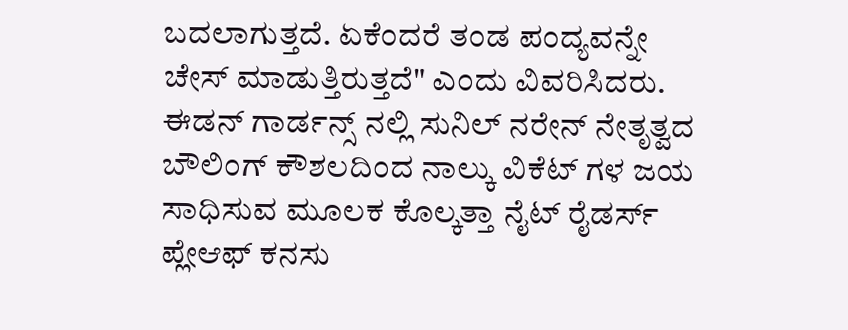ಬದಲಾಗುತ್ತದೆ. ಏಕೆಂದರೆ ತಂಡ ಪಂದ್ಯವನ್ನೇ ಚೇಸ್ ಮಾಡುತ್ತಿರುತ್ತದೆ" ಎಂದು ವಿವರಿಸಿದರು.
ಈಡನ್ ಗಾರ್ಡನ್ಸ್ ನಲ್ಲಿ ಸುನಿಲ್ ನರೇನ್ ನೇತೃತ್ವದ ಬೌಲಿಂಗ್ ಕೌಶಲದಿಂದ ನಾಲ್ಕು ವಿಕೆಟ್ ಗಳ ಜಯ ಸಾಧಿಸುವ ಮೂಲಕ ಕೊಲ್ಕತ್ತಾ ನೈಟ್ ರೈಡರ್ಸ್ ಪ್ಲೇಆಫ್ ಕನಸು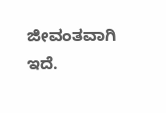ಜೀವಂತವಾಗಿ ಇದೆ.